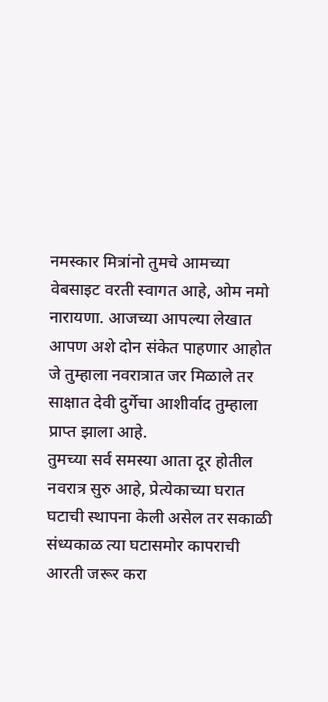नमस्कार मित्रांनो तुमचे आमच्या वेबसाइट वरती स्वागत आहे, ओम नमो नारायणा. आजच्या आपल्या लेखात आपण अशे दोन संकेत पाहणार आहोत जे तुम्हाला नवरात्रात जर मिळाले तर साक्षात देवी दुर्गेचा आशीर्वाद तुम्हाला प्राप्त झाला आहे.
तुमच्या सर्व समस्या आता दूर होतील नवरात्र सुरु आहे, प्रेत्येकाच्या घरात घटाची स्थापना केली असेल तर सकाळी संध्यकाळ त्या घटासमोर कापराची आरती जरूर करा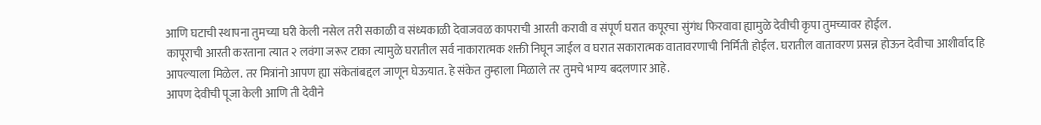आणि घटाची स्थापना तुमच्या घरी केली नसेल तरी सकाळी व संध्यकाळी देवाजवळ कापराची आरती करावी व संपूर्ण घरात कपूरचा सुंगंध फिरवावा ह्यामुळे देवीची कृपा तुमच्यावर होईल.
कापूराची आरती करताना त्यात २ लवंगा जरूर टाका त्यामुळे घरातील सर्व नाकारात्मक शक्ती निघून जाईल व घरात सकारात्मक वातावरणाची निर्मिती होईल. घरातील वातावरण प्रसन्न होऊन देवीचा आशीर्वाद हि आपल्याला मिळेल. तर मित्रांनो आपण ह्या संकेतांबद्दल जाणून घेऊयात. हे संकेत तुम्हाला मिळाले तर तुमचे भाग्य बदलणार आहे.
आपण देवीची पूजा केली आणि ती देवीने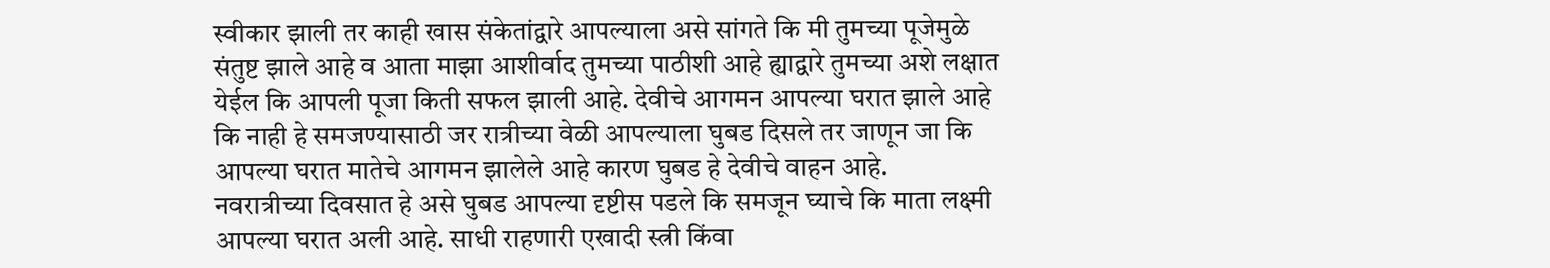स्वीकार झाली तर काही खास संकेतांद्वारे आपल्याला असे सांगते कि मी तुमच्या पूजेमुळे संतुष्ट झाले आहे व आता माझा आशीर्वाद तुमच्या पाठीशी आहे ह्याद्वारे तुमच्या अशे लक्षात येईल कि आपली पूजा किती सफल झाली आहे. देवीचे आगमन आपल्या घरात झाले आहे कि नाही हे समजण्यासाठी जर रात्रीच्या वेळी आपल्याला घुबड दिसले तर जाणून जा कि आपल्या घरात मातेचे आगमन झालेले आहे कारण घुबड हे देवीचे वाहन आहे.
नवरात्रीच्या दिवसात हे असे घुबड आपल्या दृष्टीस पडले कि समजून घ्याचे कि माता लक्ष्मी आपल्या घरात अली आहे. साधी राहणारी एखादी स्त्री किंवा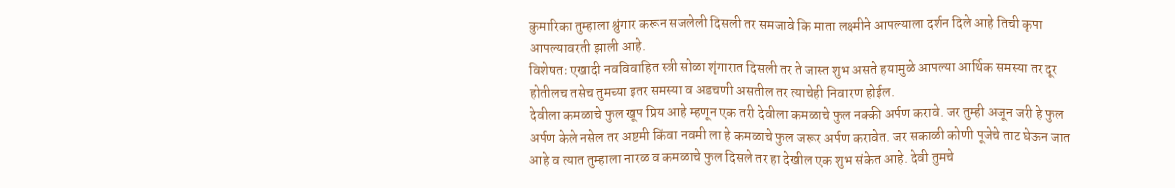कुमारिका तुम्हाला श्रुंगार करून सजलेली दिसली तर समजावे कि माता लक्ष्मीने आपल्याला दर्शन दिले आहे तिची कृपा आपल्यावरती झाली आहे.
विशेषतः एखादी नवविवाहित स्त्री सोळा शृंगारात दिसली तर ते जास्त शुभ असते हयामुळे आपल्या आर्थिक समस्या तर दूर होतीलच तसेच तुमच्या इतर समस्या व अडचणी असतील तर त्याचेही निवारण होईल.
देवीला कमळाचे फुल खूप प्रिय आहे म्हणून एक तरी देवीला कमळाचे फुल नक्की अर्पण करावे. जर तुम्ही अजून जरी हे फुल अर्पण केले नसेल तर अष्टमी किंवा नवमी ला हे कमळाचे फुल जरूर अर्पण करावेत. जर सकाळी कोणी पूजेचे ताट घेऊन जात आहे व त्यात तुम्हाला नारळ व कमळाचे फुल दिसले तर हा देखील एक शुभ संकेत आहे. देवी तुमचे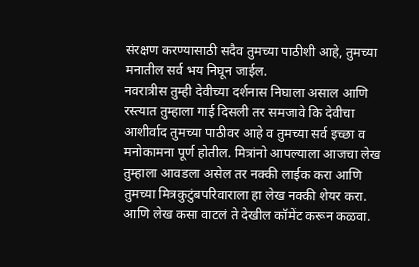संरक्षण करण्यासाठी सदैव तुमच्या पाठीशी आहे, तुमच्या मनातील सर्व भय निघून जाईल.
नवरात्रीस तुम्ही देवीच्या दर्शनास निघाला असाल आणि रस्त्यात तुम्हाला गाई दिसली तर समजावे कि देवीचा आशीर्वाद तुमच्या पाठीवर आहे व तुमच्या सर्व इच्छा व मनोकामना पूर्ण होतील. मित्रांनो आपल्याला आजचा लेख तुम्हाला आवडला असेल तर नक्की लाईक करा आणि तुमच्या मित्रकुटुंबपरिवाराला हा लेख नक्की शेयर करा. आणि लेख कसा वाटलं ते देखील कॉमेंट करून कळवा.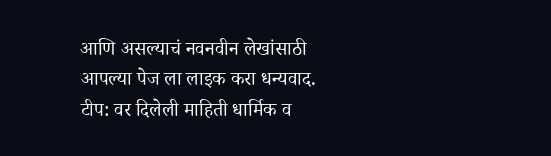आणि असल्याचं नवनवीन लेखांसाठी आपल्या पेज ला लाइक करा धन्यवाद.
टीप: वर दिलेली माहिती धार्मिक व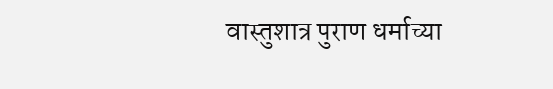वास्तुशात्र पुराण धर्माच्या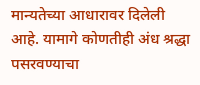मान्यतेच्या आधारावर दिलेली आहे. यामागे कोणतीही अंध श्रद्धा पसरवण्याचा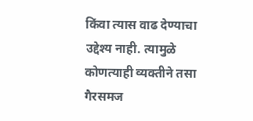किंवा त्यास वाढ देण्याचा उद्देश्य नाही. त्यामुळे कोणत्याही व्यक्तीने तसा गैरसमज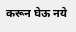करून घेऊ नये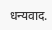धन्यवाद.